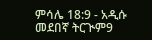ምሳሌ 18:9 - አዲሱ መደበኛ ትርጒም9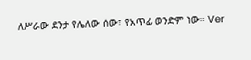ለሥራው ደንታ የሌለው ሰው፣ የአጥፊ ወንድም ነው። Ver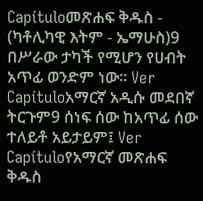Capítuloመጽሐፍ ቅዱስ - (ካቶሊካዊ እትም - ኤማሁስ)9 በሥራው ታካች የሚሆን የሀብት አጥፊ ወንድም ነው። Ver Capítuloአማርኛ አዲሱ መደበኛ ትርጉም9 ሰነፍ ሰው ከአጥፊ ሰው ተለይቶ አይታይም፤ Ver Capítuloየአማርኛ መጽሐፍ ቅዱስ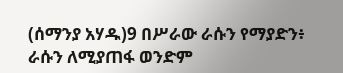(ሰማንያ አሃዱ)9 በሥራው ራሱን የማያድን፥ ራሱን ለሚያጠፋ ወንድም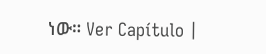ነው። Ver Capítulo |